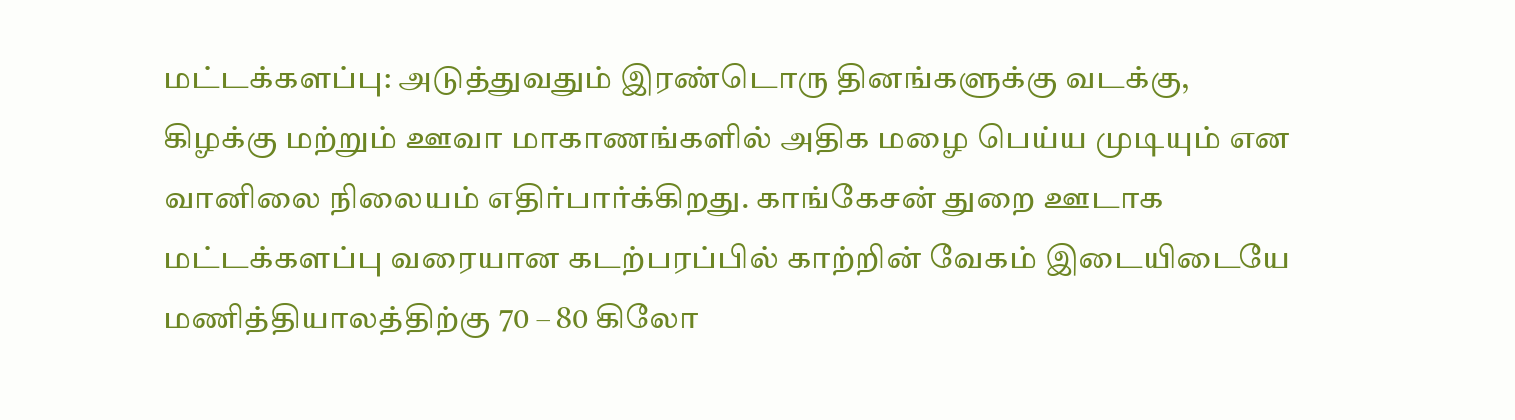மட்டக்களப்பு: அடுத்துவதும் இரண்டொரு தினங்களுக்கு வடக்கு, கிழக்கு மற்றும் ஊவா மாகாணங்களில் அதிக மழை பெய்ய முடியும் என வானிலை நிலையம் எதிர்பார்க்கிறது. காங்கேசன் துறை ஊடாக மட்டக்களப்பு வரையான கடற்பரப்பில் காற்றின் வேகம் இடையிடையே மணித்தியாலத்திற்கு 70 – 80 கிலோ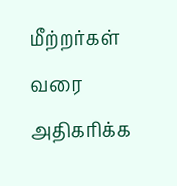மீற்றர்கள் வரை அதிகரிக்க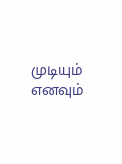முடியும் எனவும்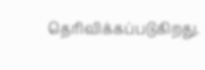தெரிவிக்கப்படுகிறது.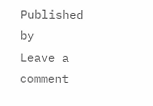Published by
Leave a comment